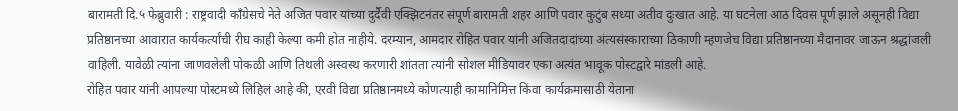बारामती दि.५ फेब्रुवारी : राष्ट्रवादी काँग्रेसचे नेते अजित पवार यांच्या दुर्दैवी एक्झिटनंतर संपूर्ण बारामती शहर आणि पवार कुटुंब सध्या अतीव दुःखात आहे. या घटनेला आठ दिवस पूर्ण झाले असूनही विद्या प्रतिष्ठानच्या आवारात कार्यकर्त्यांची रीघ काही केल्या कमी होत नाहीये. दरम्यान, आमदार रोहित पवार यांनी अजितदादांच्या अंत्यसंस्काराच्या ठिकाणी म्हणजेच विद्या प्रतिष्ठानच्या मैदानावर जाऊन श्रद्धांजली वाहिली. यावेळी त्यांना जाणवलेली पोकळी आणि तिथली अस्वस्थ करणारी शांतता त्यांनी सोशल मीडियावर एका अत्यंत भावूक पोस्टद्वारे मांडली आहे.
रोहित पवार यांनी आपल्या पोस्टमध्ये लिहिलं आहे की, एरवी विद्या प्रतिष्ठानमध्ये कोणत्याही कामानिमित्त किंवा कार्यक्रमासाठी येताना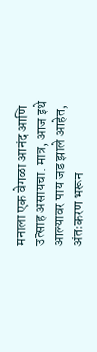मनाला एक वेगळा आनंद आणि उत्साह असायचा. मात्र, आज इथे आल्यावर पाय जड झाले आहेत, अंतःकरण भरून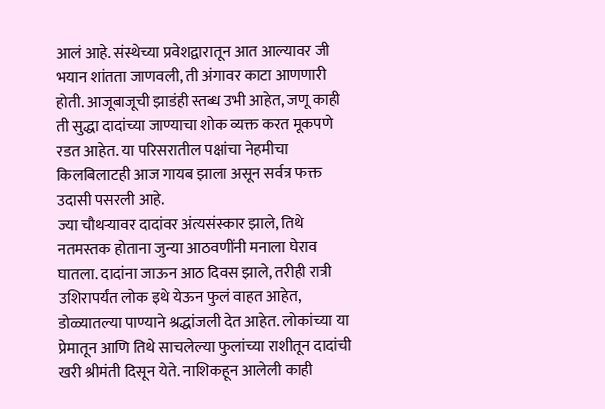आलं आहे. संस्थेच्या प्रवेशद्वारातून आत आल्यावर जी भयान शांतता जाणवली, ती अंगावर काटा आणणारी होती. आजूबाजूची झाडंही स्तब्ध उभी आहेत, जणू काही ती सुद्धा दादांच्या जाण्याचा शोक व्यक्त करत मूकपणे रडत आहेत. या परिसरातील पक्षांचा नेहमीचा किलबिलाटही आज गायब झाला असून सर्वत्र फक्त उदासी पसरली आहे.
ज्या चौथऱ्यावर दादांवर अंत्यसंस्कार झाले, तिथे नतमस्तक होताना जुन्या आठवणींनी मनाला घेराव घातला. दादांना जाऊन आठ दिवस झाले, तरीही रात्री उशिरापर्यंत लोक इथे येऊन फुलं वाहत आहेत, डोळ्यातल्या पाण्याने श्रद्धांजली देत आहेत. लोकांच्या या प्रेमातून आणि तिथे साचलेल्या फुलांच्या राशीतून दादांची खरी श्रीमंती दिसून येते. नाशिकहून आलेली काही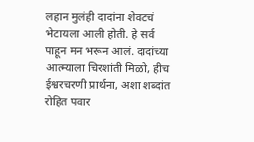लहान मुलंही दादांना शेवटचं भेटायला आली होती. हे सर्व पाहून मन भरून आलं. दादांच्या आत्म्याला चिरशांती मिळो, हीच ईश्वरचरणी प्रार्थना, अशा शब्दांत रोहित पवार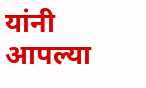यांनी आपल्या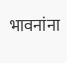भावनांना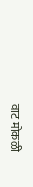वाट मोकळी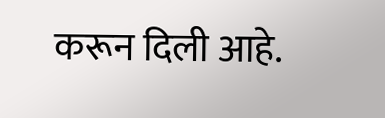करून दिली आहे.